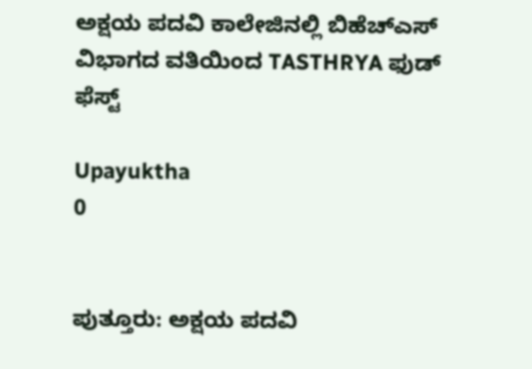ಅಕ್ಷಯ ಪದವಿ ಕಾಲೇಜಿನಲ್ಲಿ ಬಿಹೆಚ್ಎಸ್ ವಿಭಾಗದ ವತಿಯಿಂದ TASTHRYA ಫುಡ್ ಫೆಸ್ಟ್

Upayuktha
0


ಪುತ್ತೂರು: ಅಕ್ಷಯ ಪದವಿ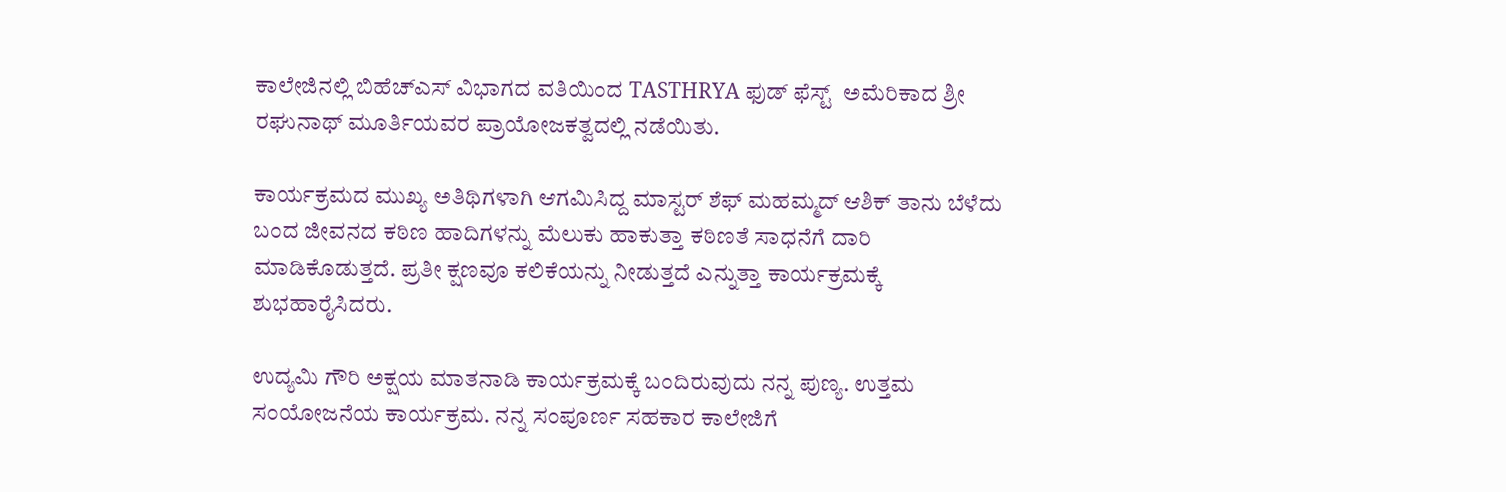ಕಾಲೇಜಿನಲ್ಲಿ ಬಿಹೆಚ್ಎಸ್ ವಿಭಾಗದ ವತಿಯಿಂದ TASTHRYA ಫುಡ್ ಫೆಸ್ಟ್  ಅಮೆರಿಕಾದ ಶ್ರೀ ರಘುನಾಥ್ ಮೂರ್ತಿಯವರ ಪ್ರಾಯೋಜಕತ್ವದಲ್ಲಿ ನಡೆಯಿತು.

ಕಾರ್ಯಕ್ರಮದ ಮುಖ್ಯ ಅತಿಥಿಗಳಾಗಿ ಆಗಮಿಸಿದ್ದ ಮಾಸ್ಟರ್ ಶೆಫ್ ಮಹಮ್ಮದ್ ಆಶಿಕ್ ತಾನು ಬೆಳೆದು ಬಂದ ಜೀವನದ ಕಠಿಣ ಹಾದಿಗಳನ್ನು ಮೆಲುಕು ಹಾಕುತ್ತಾ ಕಠಿಣತೆ ಸಾಧನೆಗೆ ದಾರಿ ಮಾಡಿಕೊಡುತ್ತದೆ. ಪ್ರತೀ ಕ್ಷಣವೂ ಕಲಿಕೆಯನ್ನು ನೀಡುತ್ತದೆ ಎನ್ನುತ್ತಾ ಕಾರ್ಯಕ್ರಮಕ್ಕೆ ಶುಭಹಾರೈಸಿದರು.

ಉದ್ಯಮಿ ಗೌರಿ ಅಕ್ಷಯ ಮಾತನಾಡಿ ಕಾರ್ಯಕ್ರಮಕ್ಕೆ ಬಂದಿರುವುದು ನನ್ನ ಪುಣ್ಯ. ಉತ್ತಮ ಸಂಯೋಜನೆಯ ಕಾರ್ಯಕ್ರಮ. ನನ್ನ ಸಂಪೂರ್ಣ ಸಹಕಾರ ಕಾಲೇಜಿಗೆ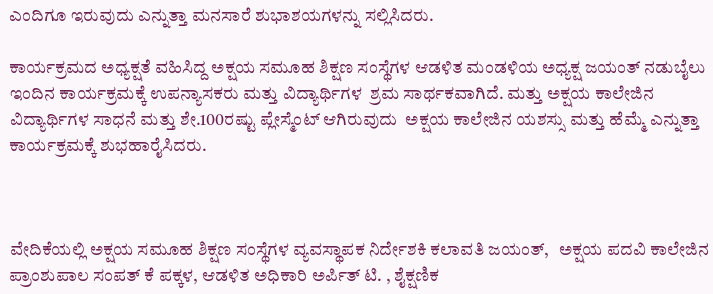ಎಂದಿಗೂ ಇರುವುದು ಎನ್ನುತ್ತಾ ಮನಸಾರೆ ಶುಭಾಶಯಗಳನ್ನು ಸಲ್ಲಿಸಿದರು.

ಕಾರ್ಯಕ್ರಮದ ಅಧ್ಯಕ್ಷತೆ ವಹಿಸಿದ್ದ ಅಕ್ಷಯ ಸಮೂಹ ಶಿಕ್ಷಣ ಸಂಸ್ಥೆಗಳ ಆಡಳಿತ ಮಂಡಳಿಯ ಅಧ್ಯಕ್ಷ ಜಯಂತ್ ನಡುಬೈಲು  ಇಂದಿನ ಕಾರ್ಯಕ್ರಮಕ್ಕೆ ಉಪನ್ಯಾಸಕರು ಮತ್ತು ವಿದ್ಯಾರ್ಥಿಗಳ  ಶ್ರಮ ಸಾರ್ಥಕವಾಗಿದೆ. ಮತ್ತು ಅಕ್ಷಯ ಕಾಲೇಜಿನ ವಿದ್ಯಾರ್ಥಿಗಳ ಸಾಧನೆ ಮತ್ತು ಶೇ.100ರಷ್ಟು ಪ್ಲೇಸ್ಮೆಂಟ್ ಆಗಿರುವುದು  ಅಕ್ಷಯ ಕಾಲೇಜಿನ ಯಶಸ್ಸು ಮತ್ತು ಹೆಮ್ಮೆ ಎನ್ನುತ್ತಾ ಕಾರ್ಯಕ್ರಮಕ್ಕೆ ಶುಭಹಾರೈಸಿದರು.



ವೇದಿಕೆಯಲ್ಲಿ ಅಕ್ಷಯ ಸಮೂಹ ಶಿಕ್ಷಣ ಸಂಸ್ಥೆಗಳ ವ್ಯವಸ್ಥಾಪಕ ನಿರ್ದೇಶಕಿ ಕಲಾವತಿ ಜಯಂತ್,   ಅಕ್ಷಯ ಪದವಿ ಕಾಲೇಜಿನ ಪ್ರಾಂಶುಪಾಲ ಸಂಪತ್ ಕೆ ಪಕ್ಕಳ, ಆಡಳಿತ ಅಧಿಕಾರಿ ಅರ್ಪಿತ್ ಟಿ. , ಶೈಕ್ಷಣಿಕ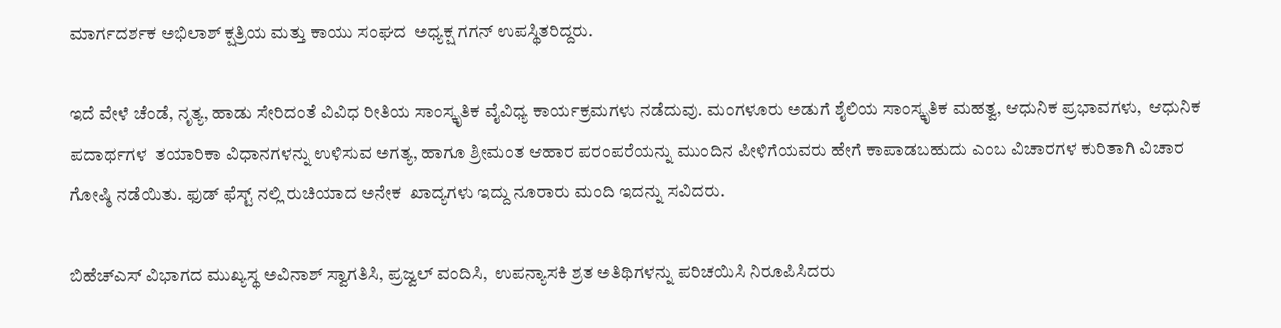ಮಾರ್ಗದರ್ಶಕ ಅಭಿಲಾಶ್ ಕ್ಷತ್ರಿಯ ಮತ್ತು ಕಾಯು ಸಂಘದ  ಅಧ್ಯಕ್ಷ ಗಗನ್ ಉಪಸ್ಥಿತರಿದ್ದರು.

ಇದೆ ವೇಳೆ ಚೆಂಡೆ, ನೃತ್ಯ, ಹಾಡು ಸೇರಿದಂತೆ ವಿವಿಧ ರೀತಿಯ ಸಾಂಸ್ಕೃತಿಕ ವೈವಿಧ್ಯ ಕಾರ್ಯಕ್ರಮಗಳು ನಡೆದುವು. ಮಂಗಳೂರು ಅಡುಗೆ ಶೈಲಿಯ ಸಾಂಸ್ಕೃತಿಕ ಮಹತ್ವ, ಆಧುನಿಕ ಪ್ರಭಾವಗಳು,  ಆಧುನಿಕ ಪದಾರ್ಥಗಳ  ತಯಾರಿಕಾ ವಿಧಾನಗಳನ್ನು ಉಳಿಸುವ ಅಗತ್ಯ, ಹಾಗೂ ಶ್ರೀಮಂತ ಆಹಾರ ಪರಂಪರೆಯನ್ನು ಮುಂದಿನ ಪೀಳಿಗೆಯವರು ಹೇಗೆ ಕಾಪಾಡಬಹುದು ಎಂಬ ವಿಚಾರಗಳ ಕುರಿತಾಗಿ ವಿಚಾರ ಗೋಷ್ಠಿ ನಡೆಯಿತು. ಫುಡ್ ಫೆಸ್ಟ್ ನಲ್ಲಿ ರುಚಿಯಾದ ಅನೇಕ  ಖಾದ್ಯಗಳು ಇದ್ದು ನೂರಾರು ಮಂದಿ ಇದನ್ನು ಸವಿದರು.

ಬಿಹೆಚ್ಎಸ್ ವಿಭಾಗದ ಮುಖ್ಯಸ್ಥ ಅವಿನಾಶ್ ಸ್ವಾಗತಿಸಿ, ಪ್ರಜ್ವಲ್ ವಂದಿಸಿ,  ಉಪನ್ಯಾಸಕಿ ಶ್ರತ ಅತಿಥಿಗಳನ್ನು ಪರಿಚಯಿಸಿ ನಿರೂಪಿಸಿದರು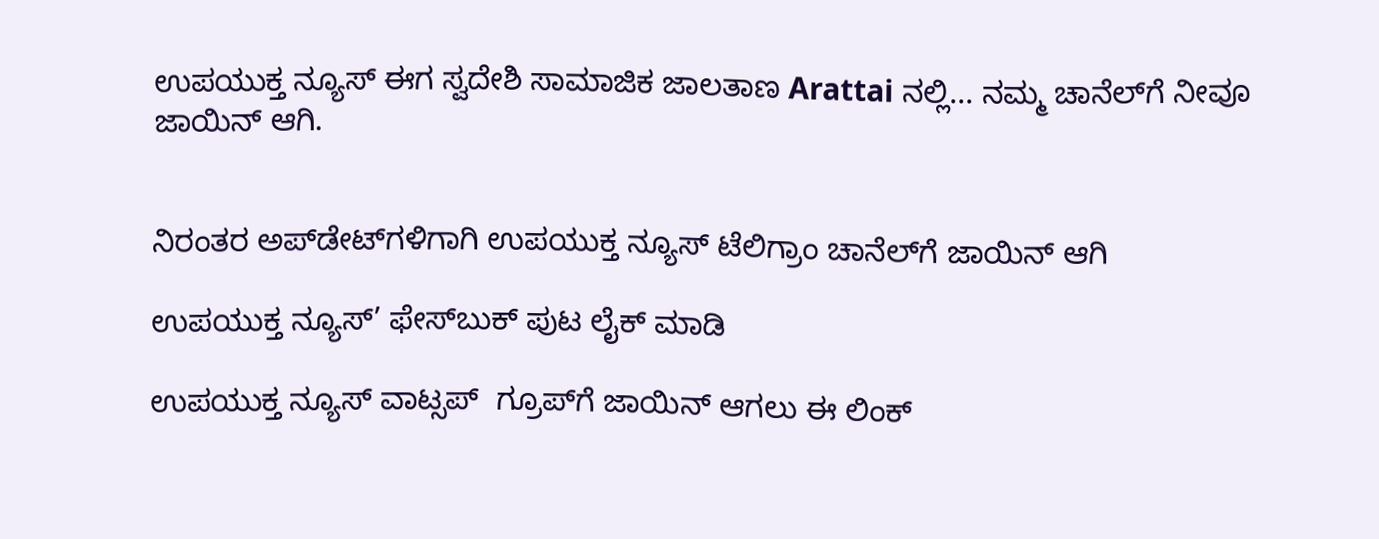ಉಪಯುಕ್ತ ನ್ಯೂಸ್ ಈಗ ಸ್ವದೇಶಿ ಸಾಮಾಜಿಕ ಜಾಲತಾಣ Arattai ನಲ್ಲಿ... ನಮ್ಮ ಚಾನೆಲ್‌ಗೆ ನೀವೂ ಜಾಯಿನ್ ಆಗಿ.


ನಿರಂತರ ಅಪ್‌ಡೇಟ್‌ಗಳಿಗಾಗಿ ಉಪಯುಕ್ತ ನ್ಯೂಸ್‌ ಟೆಲಿಗ್ರಾಂ ಚಾನೆಲ್‌ಗೆ ಜಾಯಿನ್‌ ಆಗಿ

ಉಪಯುಕ್ತ ನ್ಯೂಸ್‌’ ಫೇಸ್‌ಬುಕ್ ಪುಟ ಲೈಕ್ ಮಾಡಿ

ಉಪಯುಕ್ತ ನ್ಯೂಸ್‌ ವಾಟ್ಸಪ್‌  ಗ್ರೂಪ್‌ಗೆ ಜಾಯಿನ್ ಆಗಲು ಈ ಲಿಂಕ್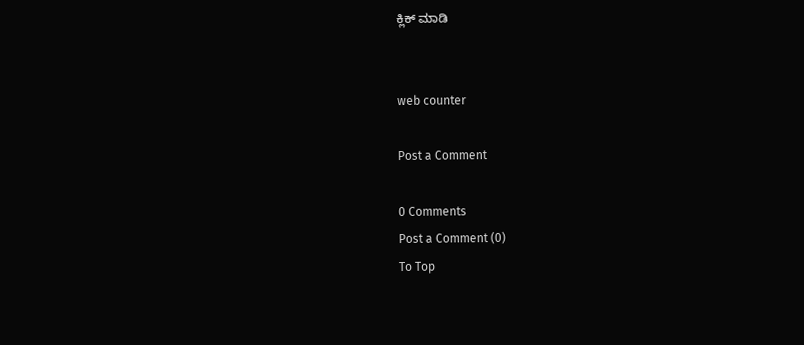ಕ್ಲಿಕ್ ಮಾಡಿ


web counter

Post a Comment

0 Comments
Post a Comment (0)
To Top